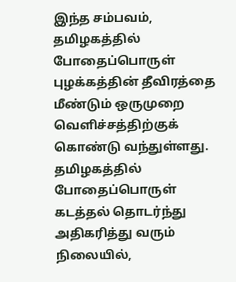இந்த சம்பவம், தமிழகத்தில் போதைப்பொருள் புழக்கத்தின் தீவிரத்தை மீண்டும் ஒருமுறை வெளிச்சத்திற்குக் கொண்டு வந்துள்ளது. தமிழகத்தில் போதைப்பொருள் கடத்தல் தொடர்ந்து அதிகரித்து வரும் நிலையில்,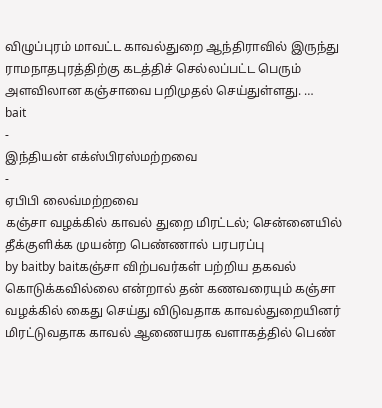விழுப்புரம் மாவட்ட காவல்துறை ஆந்திராவில் இருந்து ராமநாதபுரத்திற்கு கடத்திச் செல்லப்பட்ட பெரும் அளவிலான கஞ்சாவை பறிமுதல் செய்துள்ளது. …
bait
-
இந்தியன் எக்ஸ்பிரஸ்மற்றவை
-
ஏபிபி லைவ்மற்றவை
கஞ்சா வழக்கில் காவல் துறை மிரட்டல்; சென்னையில் தீக்குளிக்க முயன்ற பெண்ணால் பரபரப்பு
by baitby baitகஞ்சா விற்பவர்கள் பற்றிய தகவல் கொடுக்கவில்லை என்றால் தன் கணவரையும் கஞ்சா வழக்கில் கைது செய்து விடுவதாக காவல்துறையினர் மிரட்டுவதாக காவல் ஆணையரக வளாகத்தில் பெண்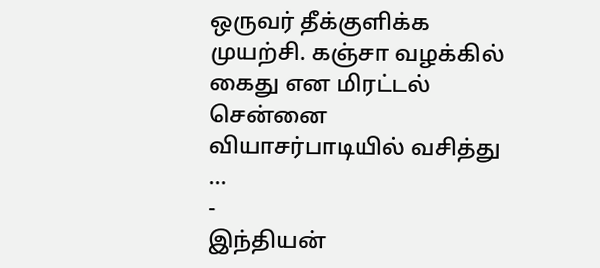ஒருவர் தீக்குளிக்க முயற்சி. கஞ்சா வழக்கில் கைது என மிரட்டல் சென்னை வியாசர்பாடியில் வசித்து …
-
இந்தியன்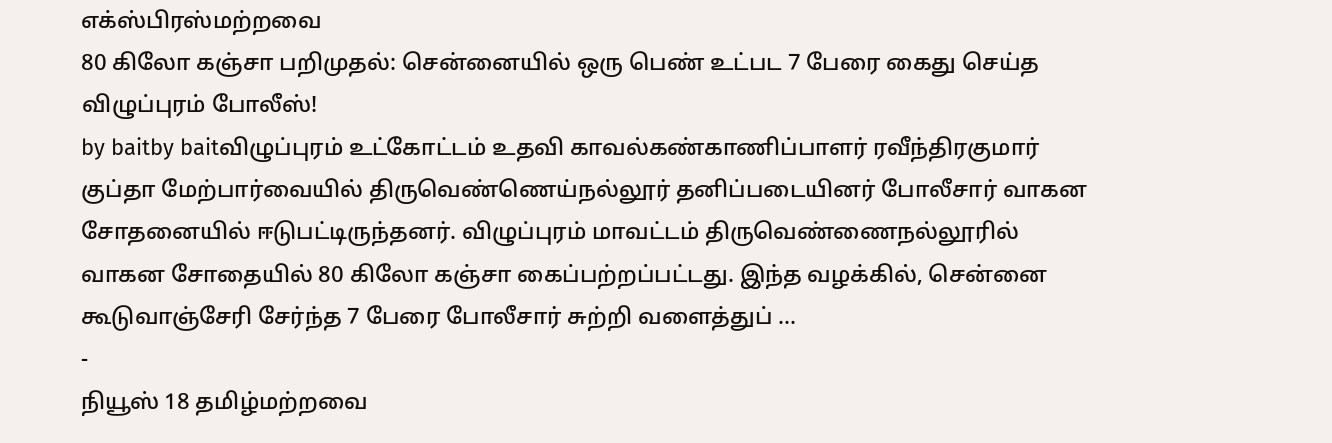எக்ஸ்பிரஸ்மற்றவை
80 கிலோ கஞ்சா பறிமுதல்: சென்னையில் ஒரு பெண் உட்பட 7 பேரை கைது செய்த விழுப்புரம் போலீஸ்!
by baitby baitவிழுப்புரம் உட்கோட்டம் உதவி காவல்கண்காணிப்பாளர் ரவீந்திரகுமார் குப்தா மேற்பார்வையில் திருவெண்ணெய்நல்லூர் தனிப்படையினர் போலீசார் வாகன சோதனையில் ஈடுபட்டிருந்தனர். விழுப்புரம் மாவட்டம் திருவெண்ணைநல்லூரில் வாகன சோதையில் 80 கிலோ கஞ்சா கைப்பற்றப்பட்டது. இந்த வழக்கில், சென்னை கூடுவாஞ்சேரி சேர்ந்த 7 பேரை போலீசார் சுற்றி வளைத்துப் …
-
நியூஸ் 18 தமிழ்மற்றவை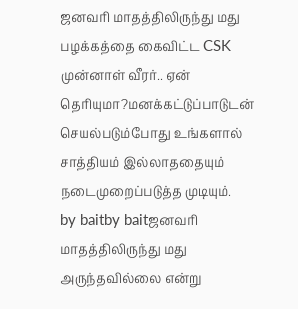ஜனவரி மாதத்திலிருந்து மது பழக்கத்தை கைவிட்ட CSK முன்னாள் வீரர்.. ஏன் தெரியுமா?மனக்கட்டுப்பாடுடன் செயல்படும்போது உங்களால் சாத்தியம் இல்லாததையும் நடைமுறைப்படுத்த முடியும்.
by baitby baitஜனவரி மாதத்திலிருந்து மது அருந்தவில்லை என்று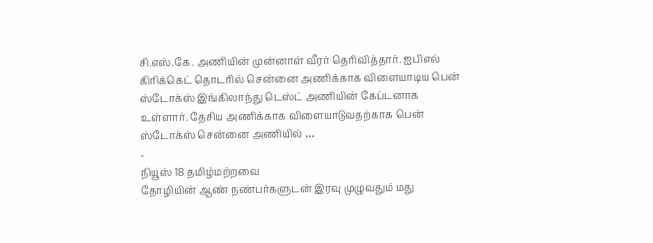சி.எஸ்.கே. அணியின் முன்னாள் வீரர் தெரிவித்தார். ஐபிஎல் கிரிக்கெட் தொடரில் சென்னை அணிக்காக விளையாடிய பென் ஸ்டோக்ஸ் இங்கிலாந்து டெஸ்ட் அணியின் கேப்டனாக உள்ளார். தேசிய அணிக்காக விளையாடுவதற்காக பென் ஸ்டோக்ஸ் சென்னை அணியில் …
-
நியூஸ் 18 தமிழ்மற்றவை
தோழியின் ஆண் நண்பர்களுடன் இரவு முழுவதும் மது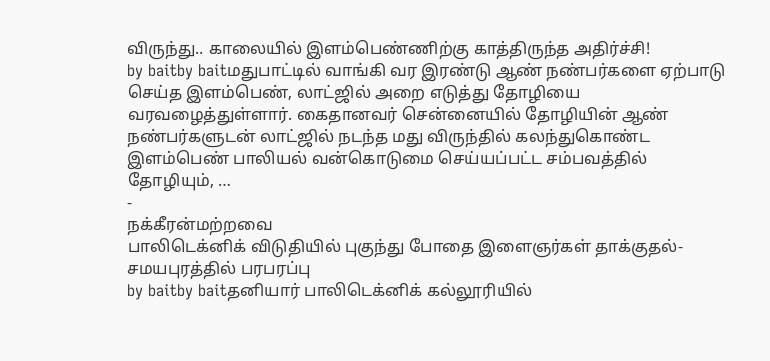விருந்து.. காலையில் இளம்பெண்ணிற்கு காத்திருந்த அதிர்ச்சி!
by baitby baitமதுபாட்டில் வாங்கி வர இரண்டு ஆண் நண்பர்களை ஏற்பாடு செய்த இளம்பெண், லாட்ஜில் அறை எடுத்து தோழியை வரவழைத்துள்ளார். கைதானவர் சென்னையில் தோழியின் ஆண் நண்பர்களுடன் லாட்ஜில் நடந்த மது விருந்தில் கலந்துகொண்ட இளம்பெண் பாலியல் வன்கொடுமை செய்யப்பட்ட சம்பவத்தில் தோழியும், …
-
நக்கீரன்மற்றவை
பாலிடெக்னிக் விடுதியில் புகுந்து போதை இளைஞர்கள் தாக்குதல்- சமயபுரத்தில் பரபரப்பு
by baitby baitதனியார் பாலிடெக்னிக் கல்லூரியில்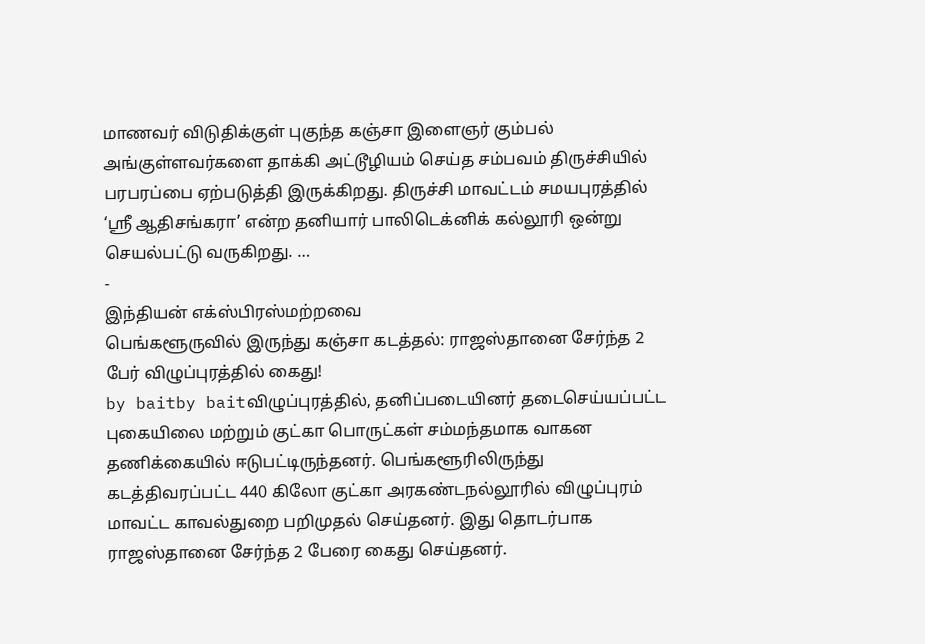மாணவர் விடுதிக்குள் புகுந்த கஞ்சா இளைஞர் கும்பல் அங்குள்ளவர்களை தாக்கி அட்டூழியம் செய்த சம்பவம் திருச்சியில் பரபரப்பை ஏற்படுத்தி இருக்கிறது. திருச்சி மாவட்டம் சமயபுரத்தில் ‘ஸ்ரீ ஆதிசங்கரா’ என்ற தனியார் பாலிடெக்னிக் கல்லூரி ஒன்று செயல்பட்டு வருகிறது. …
-
இந்தியன் எக்ஸ்பிரஸ்மற்றவை
பெங்களூருவில் இருந்து கஞ்சா கடத்தல்: ராஜஸ்தானை சேர்ந்த 2 பேர் விழுப்புரத்தில் கைது!
by baitby baitவிழுப்புரத்தில், தனிப்படையினர் தடைசெய்யப்பட்ட புகையிலை மற்றும் குட்கா பொருட்கள் சம்மந்தமாக வாகன தணிக்கையில் ஈடுபட்டிருந்தனர். பெங்களூரிலிருந்து கடத்திவரப்பட்ட 440 கிலோ குட்கா அரகண்டநல்லூரில் விழுப்புரம் மாவட்ட காவல்துறை பறிமுதல் செய்தனர். இது தொடர்பாக ராஜஸ்தானை சேர்ந்த 2 பேரை கைது செய்தனர்.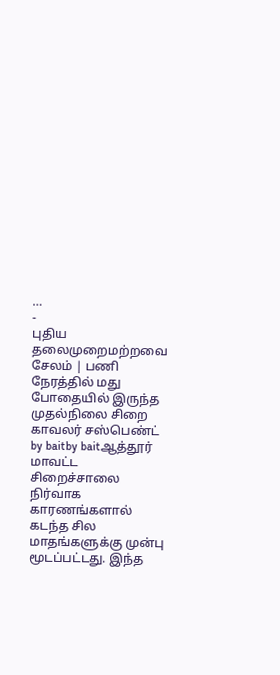…
-
புதிய தலைமுறைமற்றவை
சேலம் | பணி நேரத்தில் மது போதையில் இருந்த முதல்நிலை சிறை காவலர் சஸ்பெண்ட்
by baitby baitஆத்தூர் மாவட்ட சிறைச்சாலை நிர்வாக காரணங்களால் கடந்த சில மாதங்களுக்கு முன்பு மூடப்பட்டது. இந்த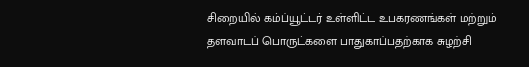சிறையில் கம்ப்யூட்டர் உள்ளிட்ட உபகரணங்கள் மற்றும் தளவாடப் பொருட்களை பாதுகாப்பதற்காக சுழற்சி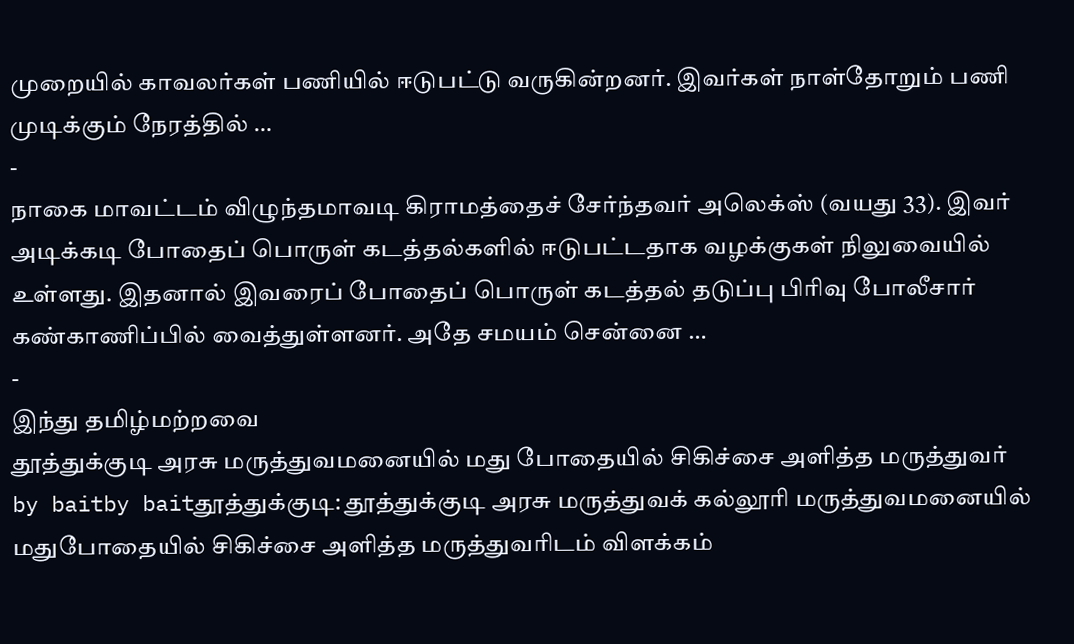முறையில் காவலர்கள் பணியில் ஈடுபட்டு வருகின்றனர். இவர்கள் நாள்தோறும் பணி முடிக்கும் நேரத்தில் …
-
நாகை மாவட்டம் விழுந்தமாவடி கிராமத்தைச் சேர்ந்தவர் அலெக்ஸ் (வயது 33). இவர் அடிக்கடி போதைப் பொருள் கடத்தல்களில் ஈடுபட்டதாக வழக்குகள் நிலுவையில் உள்ளது. இதனால் இவரைப் போதைப் பொருள் கடத்தல் தடுப்பு பிரிவு போலீசார் கண்காணிப்பில் வைத்துள்ளனர். அதே சமயம் சென்னை …
-
இந்து தமிழ்மற்றவை
தூத்துக்குடி அரசு மருத்துவமனையில் மது போதையில் சிகிச்சை அளித்த மருத்துவர்
by baitby baitதூத்துக்குடி: தூத்துக்குடி அரசு மருத்துவக் கல்லூரி மருத்துவமனையில் மதுபோதையில் சிகிச்சை அளித்த மருத்துவரிடம் விளக்கம்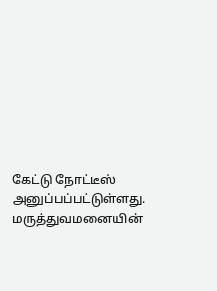கேட்டு நோட்டீஸ் அனுப்பப்பட்டுள்ளது. மருத்துவமனையின்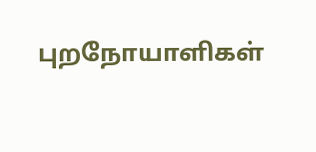புறநோயாளிகள்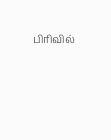பிரிவில்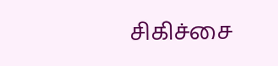சிகிச்சை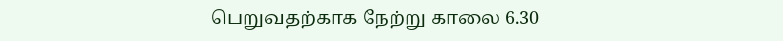பெறுவதற்காக நேற்று காலை 6.30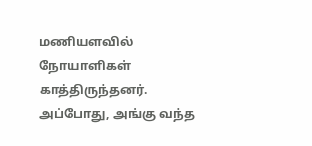மணியளவில் நோயாளிகள் காத்திருந்தனர். அப்போது, அங்கு வந்த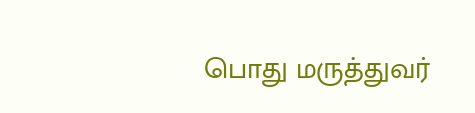பொது மருத்துவர்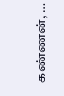கண்ணன், …